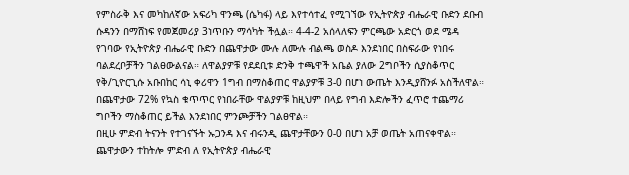የምስራቅ እና መካከለኛው አፍሪካ ዋንጫ (ሴካፋ) ላይ እየተሳተፈ የሚገኘው የኢትዮጵያ ብሔራዊ ቡድን ደቡብ ሱዳንን በማሸነፍ የመጀመሪያ 3ነጥቡን ማሳካት ችሏል። 4-4-2 አሰላለፍን ምርጫው አድርጎ ወደ ሜዳ የገባው የኢትዮጵያ ብሔራዊ ቡድን በጨዋታው ሙሉ ለሙሉ ብልጫ ወስዶ እንደነበር በስፍራው የነበሩ ባልደረቦቻችን ገልፀውልናል። ለዋልያዎቹ የደደቢቱ ድንቅ ተጫዋች አቤል ያለው 2ግቦችን ሲያስቆጥር የቅ/ጊዮርጊሱ አቡበከር ሳኒ ቀሪዋን 1ግብ በማስቆጠር ዋልያዎቹ 3-0 በሆነ ውጤት እንዲያሸንፉ አስችለዋል። በጨዋታው 72% የኳስ ቁጥጥር የነበራቸው ዋልያዎቹ ከዚህም በላይ የግብ እድሎችን ፈጥሮ ተጨማሪ ግቦችን ማስቆጠር ይችል እንደነበር ምንጮቻችን ገልፀዋል።
በዚሁ ምድብ ትናንት የተገናኙት ኡጋንዳ እና ብሩንዲ ጨዋታቸውን 0-0 በሆነ አቻ ወጤት አጠናቀዋል። ጨዋታውን ተከትሎ ምድብ ለ የኢትዮጵያ ብሔራዊ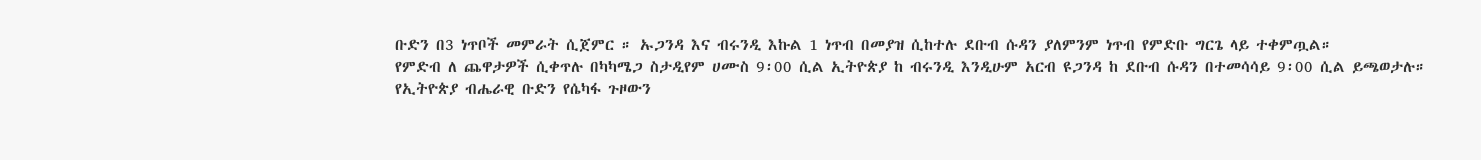ቡድን በ3 ነጥቦች መምራት ሲጀምር ። ኡጋንዳ እና ብሩንዲ እኩል 1 ነጥብ በመያዝ ሲከተሉ ደቡብ ሱዳን ያለምንም ነጥብ የምድቡ ግርጌ ላይ ተቀምጧል።
የምድብ ለ ጨዋታዎች ሲቀጥሉ በካካሜጋ ስታዲየም ሀሙስ 9፡00 ሲል ኢትዮጵያ ከ ብሩንዲ እንዲሁም አርብ ዩጋንዳ ከ ደቡብ ሱዳን በተመሳሳይ 9፡00 ሲል ይጫወታሉ።
የኢትዮጵያ ብሔራዊ ቡድን የሴካፋ ጉዞውን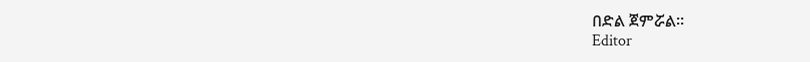በድል ጀምሯል።
Editor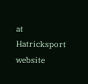at Hatricksport website